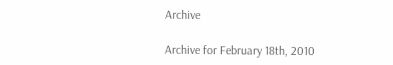Archive

Archive for February 18th, 2010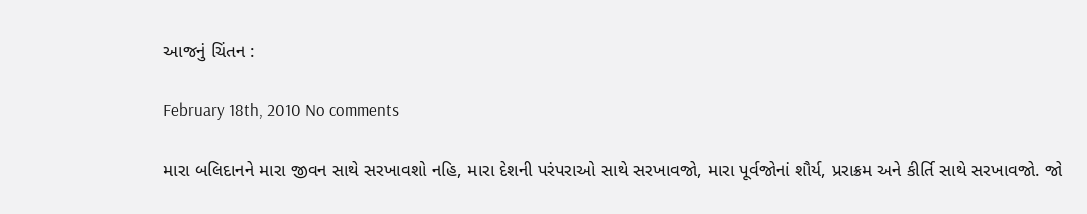આજનું ચિંતન :

February 18th, 2010 No comments

મારા બલિદાનને મારા જીવન સાથે સરખાવશો નહિ, મારા દેશની પરંપરાઓ સાથે સરખાવજો, મારા પૂર્વજોનાં શૌર્ય, પ્રરાક્રમ અને કીર્તિ સાથે સરખાવજો. જો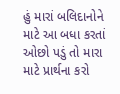હું મારાં બલિદાનોને માટે આ બધા કરતાં ઓછો પડું તો મારા માટે પ્રાર્થના કરો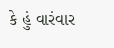કે હું વારંવાર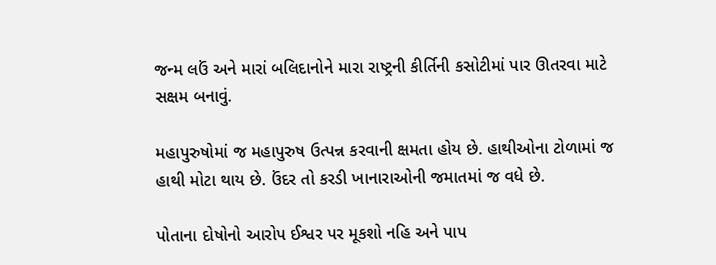જન્મ લઉં અને મારાં બલિદાનોને મારા રાષ્ટ્રની કીર્તિની કસોટીમાં પાર ઊતરવા માટે સક્ષમ બનાવું.

મહાપુરુષોમાં જ મહાપુરુષ ઉત્પન્ન કરવાની ક્ષમતા હોય છે. હાથીઓના ટોળામાં જ હાથી મોટા થાય છે. ઉંદર તો કરડી ખાનારાઓની જમાતમાં જ વધે છે.

પોતાના દોષોનો આરોપ ઈશ્વર પર મૂકશો નહિ અને પાપ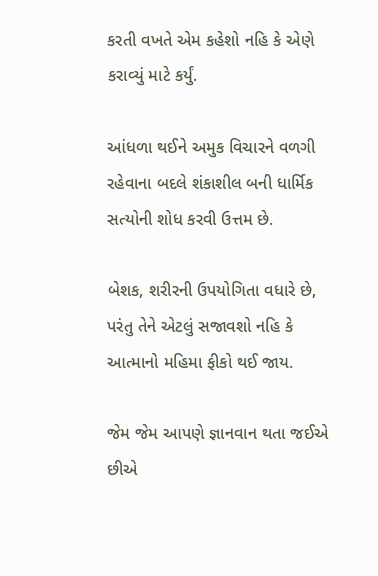કરતી વખતે એમ કહેશો નહિ કે એણે કરાવ્યું માટે કર્યું.

આંધળા થઈને અમુક વિચારને વળગી રહેવાના બદલે શંકાશીલ બની ધાર્મિક સત્યોની શોધ કરવી ઉત્તમ છે.

બેશક, શરીરની ઉપયોગિતા વધારે છે, પરંતુ તેને એટલું સજાવશો નહિ કે આત્માનો મહિમા ફીકો થઈ જાય.

જેમ જેમ આપણે જ્ઞાનવાન થતા જઈએ છીએ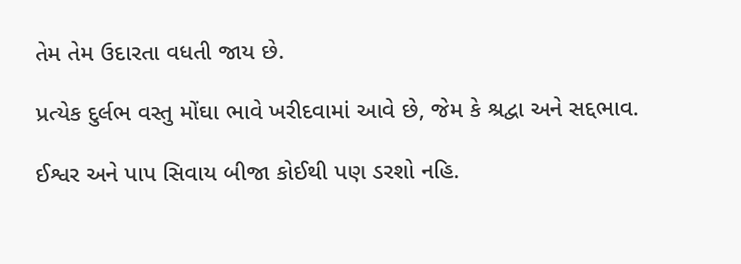તેમ તેમ ઉદારતા વધતી જાય છે.

પ્રત્યેક દુર્લભ વસ્તુ મોંઘા ભાવે ખરીદવામાં આવે છે, જેમ કે શ્રદ્વા અને સદ્દભાવ.

ઈશ્વર અને પાપ સિવાય બીજા કોઈથી પણ ડરશો નહિ.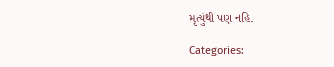મૃત્યુંથી પણ નહિ.

Categories: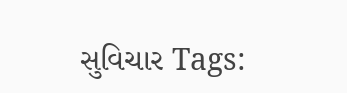સુવિચાર Tags: